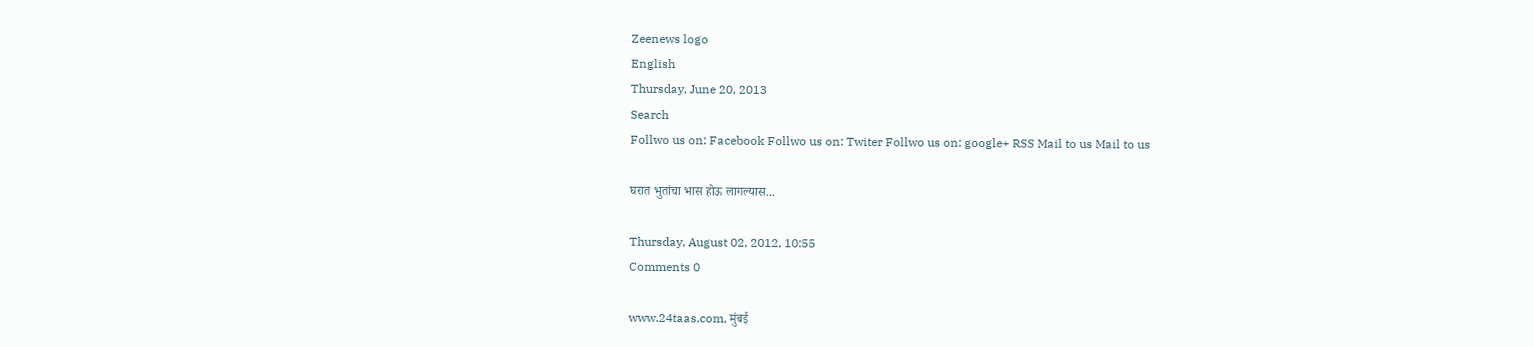Zeenews logo
English
Thursday, June 20, 2013
Search
Follwo us on: Facebook Follwo us on: Twiter Follwo us on: google+ RSS Mail to us Mail to us

घरात भुतांचा भास होऊ लागल्यास...

Thursday, August 02, 2012, 10:55
Comments 0

www.24taas.com, मुंबई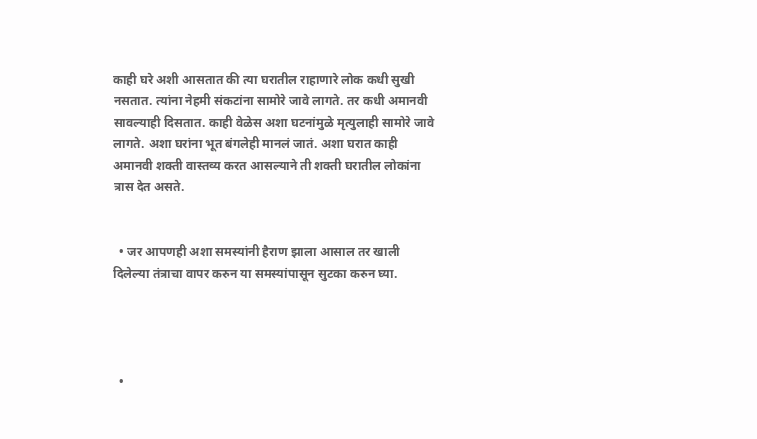काही घरे अशी आसतात की त्या घरातील राहाणारे लोक कधी सुखी नसतात. त्यांना नेहमी संकटांना सामोरे जावे लागते. तर कधी अमानवी सावल्याही दिसतात. काही वेळेस अशा घटनांमुळे मृत्युलाही सामोरे जावे लागते. अशा घरांना भूत बंगलेही मानलं जातं. अशा घरात काही अमानवी शक्ती वास्तव्य करत आसल्याने ती शक्ती घरातील लोकांना त्रास देत असते.


  • जर आपणही अशा समस्यांनी हैराण झाला आसाल तर खाली दिलेल्या तंत्राचा वापर करुन या समस्यांपासून सुटका करुन घ्या.




  •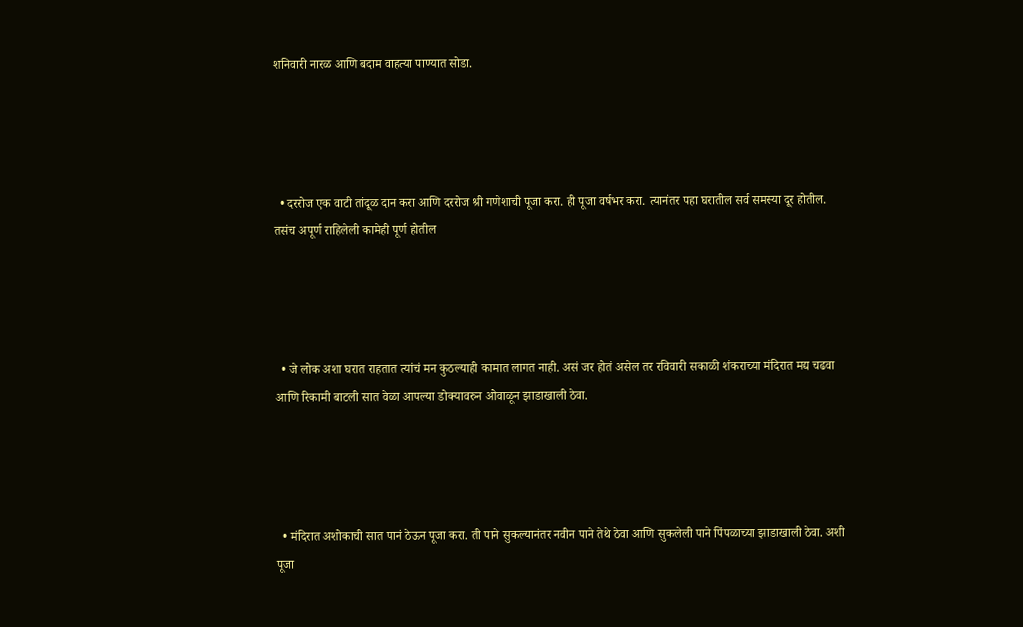शनिवारी नारळ आणि बदाम वाहत्या पाण्यात सोडा.




  • दररोज एक वाटी तांदूळ दान करा आणि दररोज श्री गणेशाची पूजा करा. ही पूजा वर्षभर करा. त्यानंतर पहा घरातील सर्व समस्या दूर होतील. तसंच अपूर्ण राहिलेली कामेही पूर्ण होतील




  • जे लोक अशा घरात राहतात त्यांचं मन कुठल्याही कामात लागत नाही. असं जर होतं असेल तर रविवारी सकाळी शंकराच्या मंदिरात मद्य चढवा आणि रिकामी बाटली सात वेळा आपल्या डोक्यावरुन ओवाळून झाडाखाली ठेवा.




  • मंदिरात अशोकाची सात पानं ठेऊन पूजा करा. ती पाने सुकल्यानंतर नवीन पाने तेथे ठेवा आणि सुकलेली पाने पिंपळाच्या झाडाखाली ठेवा. अशी पूजा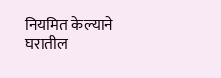नियमित केल्याने घरातील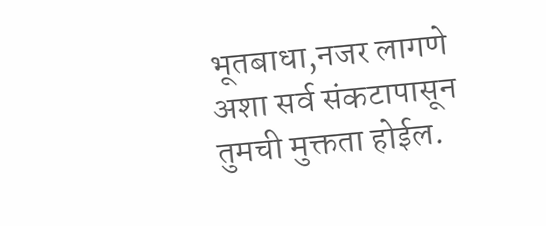भूतबाधा,नजर लागणे अशा सर्व संकटापासून तुमची मुक्तता होईल.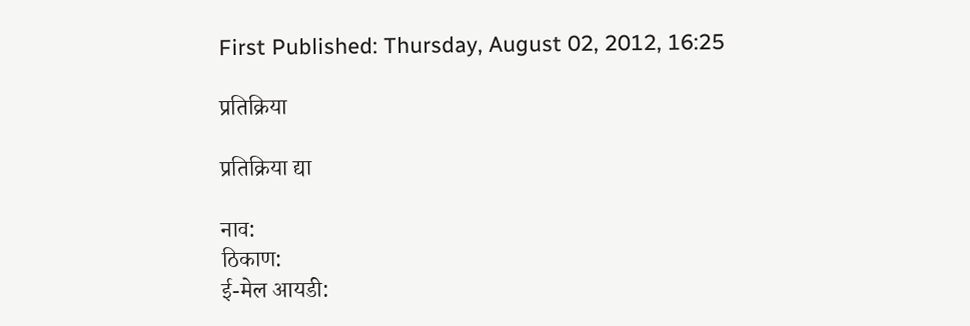First Published: Thursday, August 02, 2012, 16:25

प्रतिक्रिया

प्रतिक्रिया द्या

नाव:
ठिकाण:
ई-मेल आयडी: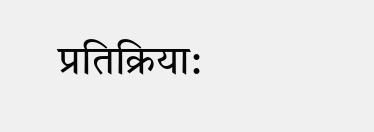प्रतिक्रिया: